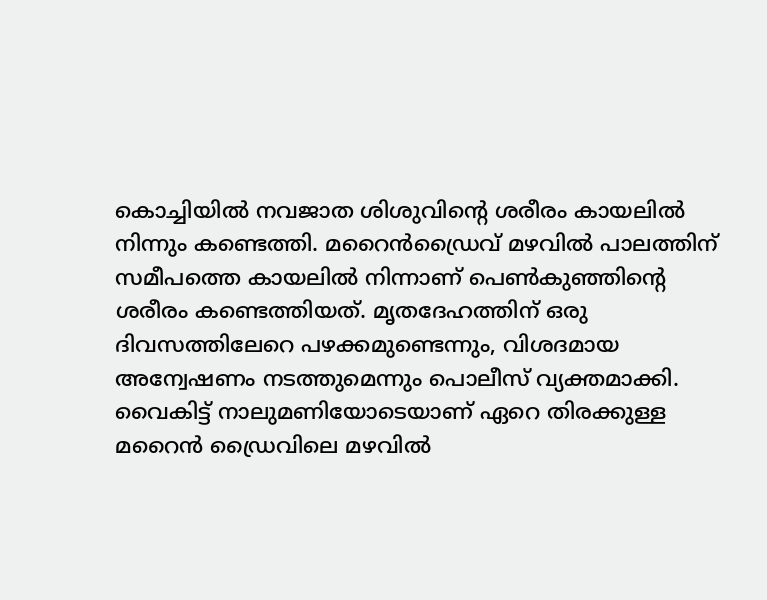കൊച്ചിയിൽ നവജാത ശിശുവിന്റെ ശരീരം കായലിൽ നിന്നും കണ്ടെത്തി. മറൈൻഡ്രൈവ് മഴവിൽ പാലത്തിന് സമീപത്തെ കായലിൽ നിന്നാണ് പെൺകുഞ്ഞിന്റെ ശരീരം കണ്ടെത്തിയത്. മൃതദേഹത്തിന് ഒരു ദിവസത്തിലേറെ പഴക്കമുണ്ടെന്നും, വിശദമായ അന്വേഷണം നടത്തുമെന്നും പൊലീസ് വ്യക്തമാക്കി. വൈകിട്ട് നാലുമണിയോടെയാണ് ഏറെ തിരക്കുള്ള മറൈൻ ഡ്രൈവിലെ മഴവിൽ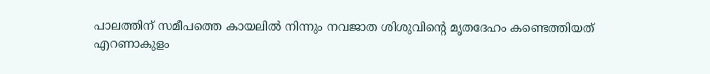പാലത്തിന് സമീപത്തെ കായലിൽ നിന്നും നവജാത ശിശുവിന്റെ മൃതദേഹം കണ്ടെത്തിയത്
എറണാകുളം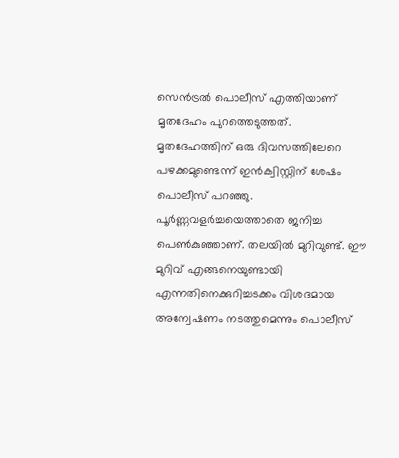സെൻട്രൽ പൊലീസ് എത്തിയാണ് മൃതദേഹം പുറത്തെടുത്തത്. മൃതദേഹത്തിന് ഒരു ദിവസത്തിലേറെ പഴക്കമുണ്ടെന്ന് ഇൻക്വിസ്റ്റിന് ശേഷം പൊലീസ് പറഞ്ഞു. പൂർണ്ണവളർച്ചയെത്താതെ ജനിച്ച പെൺകുഞ്ഞാണ്. തലയിൽ മുറിവുണ്ട്. ഈ മുറിവ് എങ്ങനെയുണ്ടായി എന്നതിനെക്കുറിച്ചടക്കം വിശദമായ അന്വേഷണം നടത്തുമെന്നും പൊലീസ്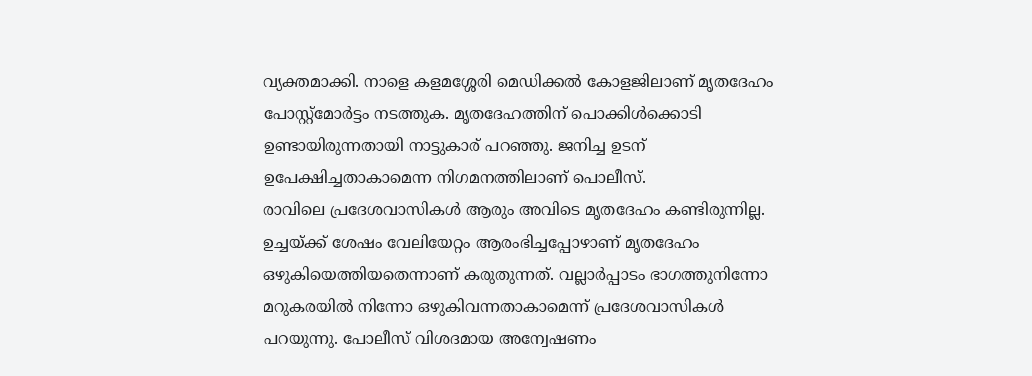വ്യക്തമാക്കി. നാളെ കളമശ്ശേരി മെഡിക്കൽ കോളജിലാണ് മൃതദേഹം പോസ്റ്റ്മോർട്ടം നടത്തുക. മൃതദേഹത്തിന് പൊക്കിൾക്കൊടി ഉണ്ടായിരുന്നതായി നാട്ടുകാര് പറഞ്ഞു. ജനിച്ച ഉടന് ഉപേക്ഷിച്ചതാകാമെന്ന നിഗമനത്തിലാണ് പൊലീസ്.
രാവിലെ പ്രദേശവാസികൾ ആരും അവിടെ മൃതദേഹം കണ്ടിരുന്നില്ല. ഉച്ചയ്ക്ക് ശേഷം വേലിയേറ്റം ആരംഭിച്ചപ്പോഴാണ് മൃതദേഹം ഒഴുകിയെത്തിയതെന്നാണ് കരുതുന്നത്. വല്ലാർപ്പാടം ഭാഗത്തുനിന്നോ മറുകരയിൽ നിന്നോ ഒഴുകിവന്നതാകാമെന്ന് പ്രദേശവാസികൾ പറയുന്നു. പോലീസ് വിശദമായ അന്വേഷണം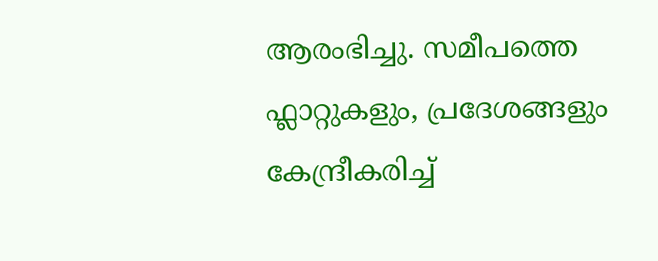ആരംഭിച്ചു. സമീപത്തെ ഫ്ലാറ്റുകളും, പ്രദേശങ്ങളും കേന്ദ്രീകരിച്ച്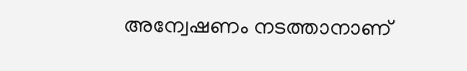അന്വേഷണം നടത്താനാണ്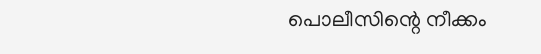പൊലീസിന്റെ നീക്കം